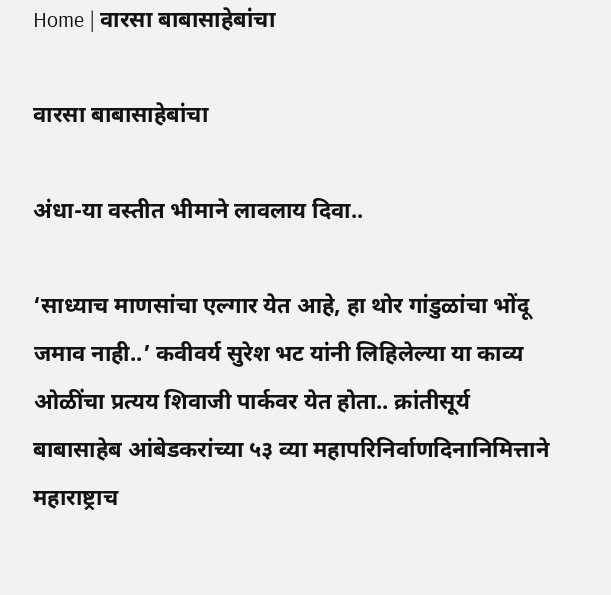Home | वारसा बाबासाहेबांचा

वारसा बाबासाहेबांचा

अंधा-या वस्तीत भीमाने लावलाय दिवा..

‘साध्याच माणसांचा एल्गार येत आहे, हा थोर गांडुळांचा भोंदू जमाव नाही..’ कवीवर्य सुरेश भट यांनी लिहिलेल्या या काव्य ओळींचा प्रत्यय शिवाजी पार्कवर येत होता.. क्रांतीसूर्य बाबासाहेब आंबेडकरांच्या ५३ व्या महापरिनिर्वाणदिनानिमित्ताने महाराष्ट्राच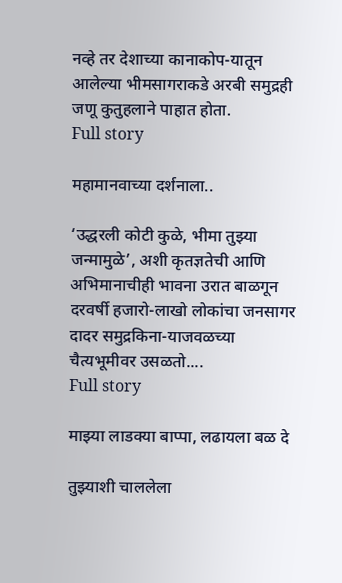नव्हे तर देशाच्या कानाकोप-यातून आलेल्या भीमसागराकडे अरबी समुद्रही जणू कुतुहलाने पाहात होता.
Full story

महामानवाच्या दर्शनाला..

‘उद्धरली कोटी कुळे, भीमा तुझ्या जन्मामुळे’, अशी कृतज्ञतेची आणि अभिमानाचीही भावना उरात बाळगून दरवर्षी हजारो-लाखो लोकांचा जनसागर दादर समुद्रकिना-याजवळच्या चैत्यभूमीवर उसळतो....
Full story

माझ्या लाडक्या बाप्पा, लढायला बळ दे

तुझ्याशी चाललेला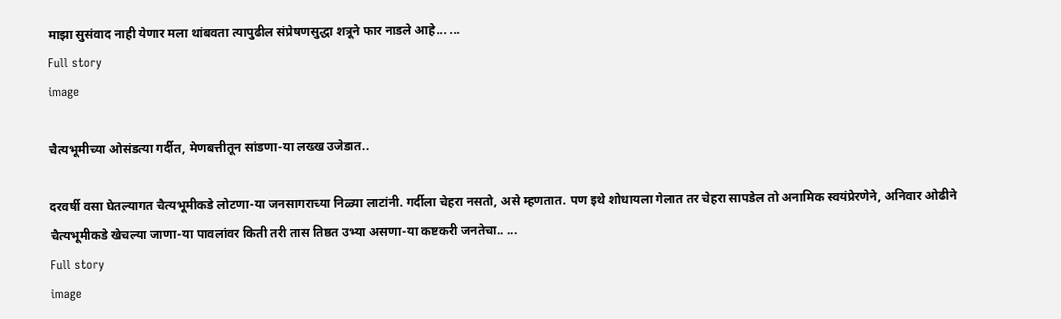माझा सुसंवाद नाही येणार मला थांबवता त्यापुढील संप्रेषणसुद्धा शत्रूने फार नाडले आहे... ...
Full story
image

चैत्यभूमीच्या ओसंडत्या गर्दीत, मेणबत्तीतून सांडणा-या लख्ख उजेडात..

दरवर्षी वसा घेतल्यागत चैत्यभूमीकडे लोटणा-या जनसागराच्या निळ्या लाटांनी. गर्दीला चेहरा नसतो, असे म्हणतात. पण इथे शोधायला गेलात तर चेहरा सापडेल तो अनामिक स्वयंप्रेरणेने, अनिवार ओढीने चैत्यभूमीकडे खेचल्या जाणा-या पावलांवर किती तरी तास तिष्ठत उभ्या असणा-या कष्टकरी जनतेचा.. ...
Full story
image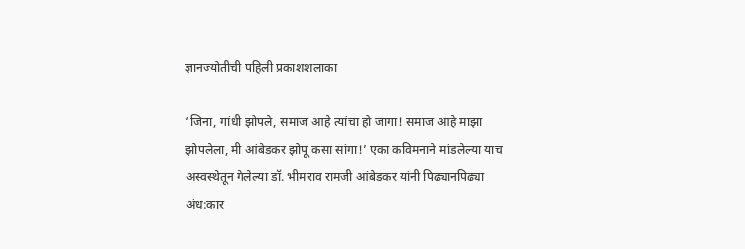ज्ञानज्योतीची पहिली प्रकाशशलाका

‘जिना, गांधी झोपले, समाज आहे त्यांचा हो जागा! समाज आहे माझा झोपलेला, मी आंबेडकर झोपू कसा सांगा!’ एका कविमनाने मांडलेल्या याच अस्वस्थेतून गेलेल्या डॉ. भीमराव रामजी आंबेडकर यांनी पिढ्यानपिढ्या अंध:कार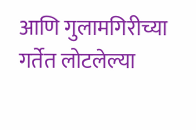आणि गुलामगिरीच्या गर्तेत लोटलेल्या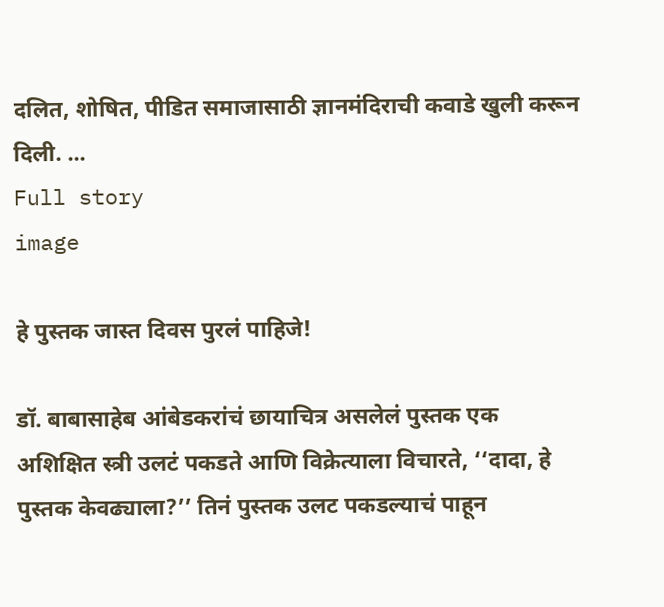दलित, शोषित, पीडित समाजासाठी ज्ञानमंदिराची कवाडे खुली करून दिली. ...
Full story
image

हे पुस्तक जास्त दिवस पुरलं पाहिजे!

डॉ. बाबासाहेब आंबेडकरांचं छायाचित्र असलेलं पुस्तक एक अशिक्षित स्त्री उलटं पकडते आणि विक्रेत्याला विचारते, ‘‘दादा, हे पुस्तक केवढ्याला?’’ तिनं पुस्तक उलट पकडल्याचं पाहून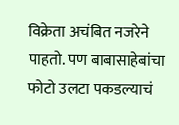विक्रेता अचंबित नजरेने पाहतो. पण बाबासाहेबांचा फोटो उलटा पकडल्याचं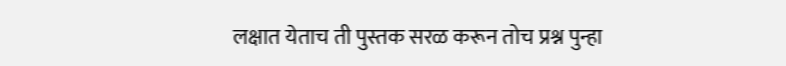लक्षात येताच ती पुस्तक सरळ करून तोच प्रश्न पुन्हा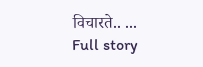विचारते.. ...
Full story